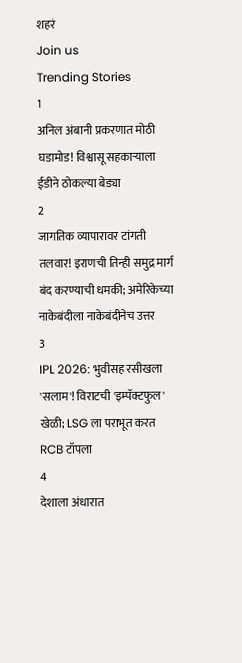शहरं
Join us
Trending Stories
1
अनिल अंबानी प्रकरणात मोठी घडामोड! विश्वासू सहकाऱ्याला ईडीने ठोकल्या बेड्या
2
जागतिक व्यापारावर टांगती तलवार! इराणची तिन्ही समुद्र मार्ग बंद करण्याची धमकी; अमेरिकेच्या नाकेबंदीला नाकेबंदीनेच उत्तर
3
IPL 2026: भुवीसह रसीखला 'सलाम'! विराटची 'इम्पॅक्टफुल' खेळी; LSG ला पराभूत करत RCB टॉपला
4
देशाला अंधारात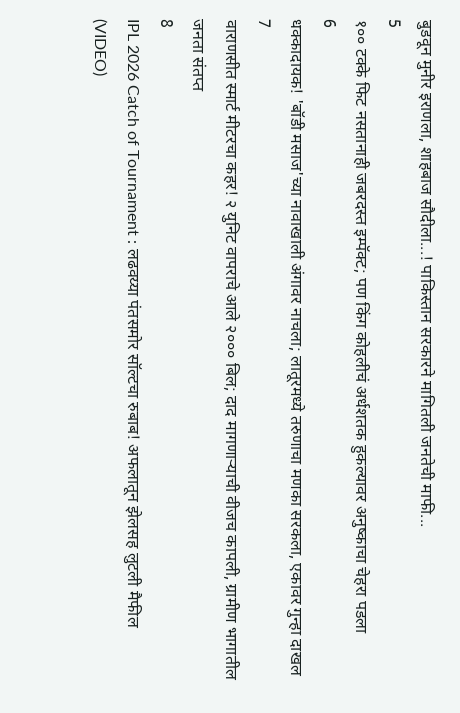बुडवून मुनीर इराणला, शाहबाज सौदीला...! पाकिस्तान सरकारने मागितली जनतेची माफी...
5
१०० टक्के फिट नसतानाही जबरदस्त इम्पॅक्ट; पण किंग कोहलीचं अर्धशतक हुकल्यावर अनुष्काचा चेहरा पडला
6
धक्कादायक! 'बॉडी मसाज'च्या नावाखाली अंगावर नाचला; लातूरमध्ये तरुणाचा मणका सरकला, एकावर गुन्हा दाखल
7
वाराणसीत स्मार्ट मीटरचा कहर! २ युनिट वापराचे आले २००० बिल; दाद मागणाऱ्याची वीजच कापली, ग्रामीण भागातील जनता संतप्त
8
IPL 2026 Catch of Tournament : लढवय्या पंतसमोर सॉल्टचा रुबाब! अफलातून झेलसह लुटली मैफील (VIDEO)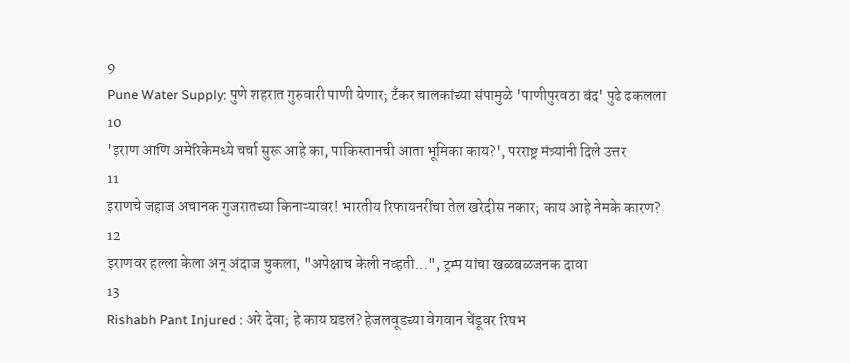9
Pune Water Supply: पुणे शहरात गुरुवारी पाणी येणार; टँकर चालकांच्या संपामुळे 'पाणीपुरवठा बंद' पुढे ढकलला
10
'इराण आणि अमेरिकेमध्ये चर्चा सुरू आहे का, पाकिस्तानची आता भूमिका काय?', परराष्ट्र मंत्र्यांनी दिले उत्तर
11
इराणचे जहाज अचानक गुजरातच्या किनाऱ्यावर! भारतीय रिफायनरींचा तेल खरेदीस नकार; काय आहे नेमके कारण?
12
इराणवर हल्ला केला अन् अंदाज चुकला, "अपेक्षाच केली नव्हती...", ट्रम्प यांचा खळबळजनक दावा
13
Rishabh Pant Injured : अरे देवा; हे काय घडलं? हेजलवूडच्या वेगवान चेंडूवर रिषभ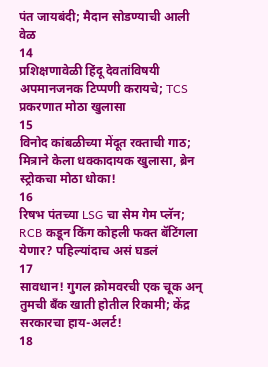पंत जायबंदी; मैदान सोडण्याची आली वेळ
14
प्रशिक्षणावेळी हिंदू देवतांविषयी अपमानजनक टिप्पणी करायचे; TCS प्रकरणात मोठा खुलासा
15
विनोद कांबळीच्या मेंदूत रक्ताची गाठ; मित्राने केला धक्कादायक खुलासा, ब्रेन स्ट्रोकचा मोठा धोका!
16
रिषभ पंतच्या LSG चा सेम गेम प्लॅन; RCB कडून किंग कोहली फक्त बॅटिंगला येणार? पहिल्यांदाच असं घडलं
17
सावधान! गुगल क्रोमवरची एक चूक अन् तुमची बँक खाती होतील रिकामी; केंद्र सरकारचा हाय-अलर्ट!
18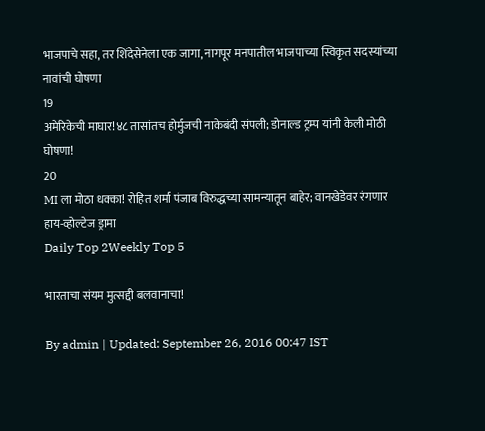भाजपाचे सहा, तर शिंदेसेनेला एक जागा, नागपूर मनपातील भाजपाच्या स्विकृत सदस्यांच्या नावांची घोषणा
19
अमेरिकेची माघार!४८ तासांतच होर्मुजची नाकेबंदी संपली; डोनाल्ड ट्रम्प यांनी केली मोठी घोषणा!
20
MI ला मोठा धक्का! रोहित शर्मा पंजाब विरुद्धच्या सामन्यातून बाहेर; वानखेडेवर रंगणार हाय-व्होल्टेज ड्रामा
Daily Top 2Weekly Top 5

भारताचा संयम मुत्सद्दी बलवानाचा!

By admin | Updated: September 26, 2016 00:47 IST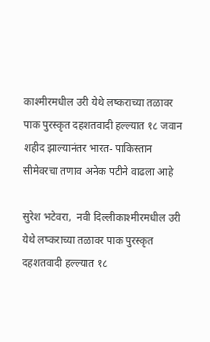काश्मीरमधील उरी येथे लष्कराच्या तळावर पाक पुरस्कृत दहशतवादी हल्ल्यात १८ जवान शहीद झाल्यानंतर भारत- पाकिस्तान सीमेवरचा तणाव अनेक पटीने वाढला आहे

सुरेश भटेवरा,  नवी दिल्लीकाश्मीरमधील उरी येथे लष्कराच्या तळावर पाक पुरस्कृत दहशतवादी हल्ल्यात १८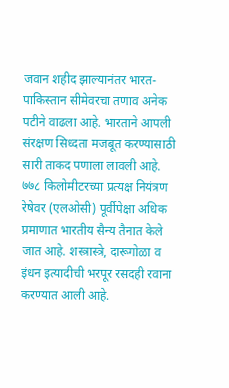जवान शहीद झाल्यानंतर भारत- पाकिस्तान सीमेवरचा तणाव अनेक पटीने वाढला आहे. भारताने आपली संरक्षण सिध्दता मजबूत करण्यासाठी सारी ताकद पणाला लावली आहे. ७७८ किलोमीटरच्या प्रत्यक्ष नियंत्रण रेषेवर (एलओसी) पूर्वीपेक्षा अधिक प्रमाणात भारतीय सैन्य तैनात केले जात आहे. शस्त्रास्त्रे, दारूगोळा व इंधन इत्यादीची भरपूर रसदही रवाना करण्यात आली आहे.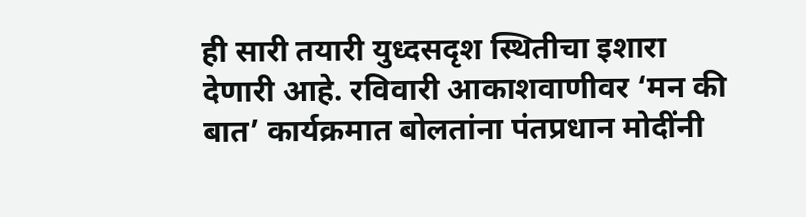ही सारी तयारी युध्दसदृश स्थितीचा इशारा देणारी आहे. रविवारी आकाशवाणीवर ‘मन की बात’ कार्यक्रमात बोलतांना पंतप्रधान मोदींनी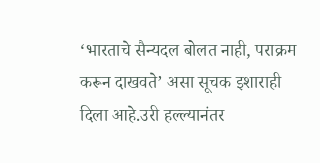‘भारताचे सैन्यदल बोलत नाही, पराक्रम करून दाखवते’ असा सूचक इशाराही दिला आहे.उरी हल्ल्यानंतर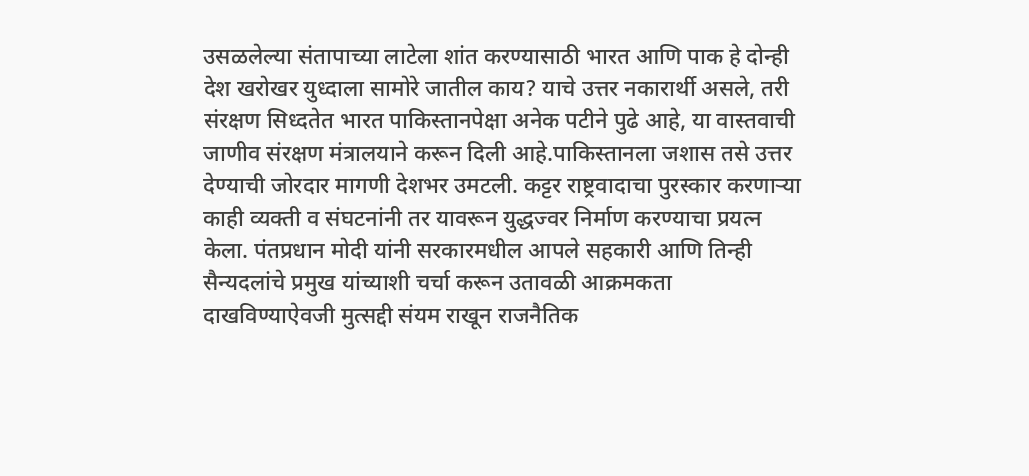उसळलेल्या संतापाच्या लाटेला शांत करण्यासाठी भारत आणि पाक हे दोन्ही देश खरोखर युध्दाला सामोरे जातील काय? याचे उत्तर नकारार्थी असले, तरी संरक्षण सिध्दतेत भारत पाकिस्तानपेक्षा अनेक पटीने पुढे आहे, या वास्तवाची जाणीव संरक्षण मंत्रालयाने करून दिली आहे.पाकिस्तानला जशास तसे उत्तर देण्याची जोरदार मागणी देशभर उमटली. कट्टर राष्ट्रवादाचा पुरस्कार करणाऱ्या काही व्यक्ती व संघटनांनी तर यावरून युद्धज्वर निर्माण करण्याचा प्रयत्न केला. पंतप्रधान मोदी यांनी सरकारमधील आपले सहकारी आणि तिन्ही सैन्यदलांचे प्रमुख यांच्याशी चर्चा करून उतावळी आक्रमकता दाखविण्याऐवजी मुत्सद्दी संयम राखून राजनैतिक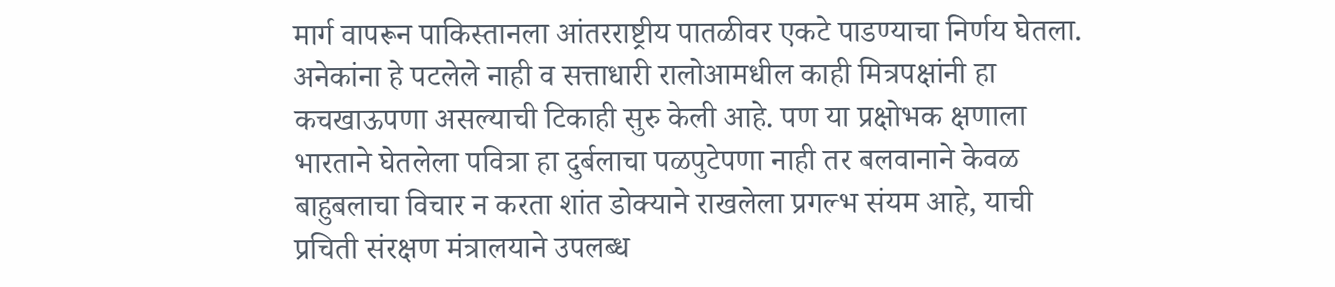मार्ग वापरून पाकिस्तानला आंतरराष्ट्रीय पातळीवर एकटे पाडण्याचा निर्णय घेतला. अनेकांना हे पटलेले नाही व सत्ताधारी रालोआमधील काही मित्रपक्षांनी हा कचखाऊपणा असल्याची टिकाही सुरु केली आहे. पण या प्रक्षोभक क्षणाला भारताने घेतलेला पवित्रा हा दुर्बलाचा पळपुटेपणा नाही तर बलवानाने केवळ बाहुबलाचा विचार न करता शांत डोक्याने राखलेला प्रगल्भ संयम आहे, याची प्रचिती संरक्षण मंत्रालयाने उपलब्ध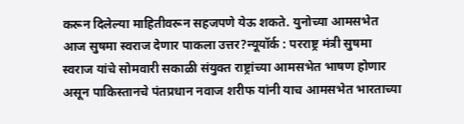करून दिलेल्या माहितीवरून सहजपणे येऊ शकते. युनोच्या आमसभेत आज सुषमा स्वराज देणार पाकला उत्तर?न्यूयॉर्क : परराष्ट्र मंत्री सुषमा स्वराज यांचे सोमवारी सकाळी संयुक्त राष्ट्रांच्या आमसभेत भाषण होणार असून पाकिस्तानचे पंतप्रधान नवाज शरीफ यांनी याच आमसभेत भारताच्या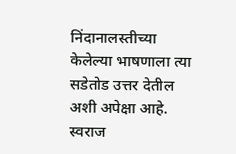निंदानालस्तीच्या केलेल्या भाषणाला त्या सडेतोड उत्तर देतील अशी अपेक्षा आहे. स्वराज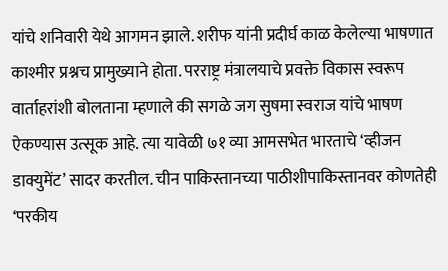यांचे शनिवारी येथे आगमन झाले. शरीफ यांनी प्रदीर्घ काळ केलेल्या भाषणात काश्मीर प्रश्नच प्रामुख्याने होता. परराष्ट्र मंत्रालयाचे प्रवक्ते विकास स्वरूप वार्ताहरांशी बोलताना म्हणाले की सगळे जग सुषमा स्वराज यांचे भाषण ऐकण्यास उत्सूक आहे. त्या यावेळी ७१ व्या आमसभेत भारताचे ‘व्हीजन डाक्युमेंट’ सादर करतील. चीन पाकिस्तानच्या पाठीशीपाकिस्तानवर कोणतेही ‘परकीय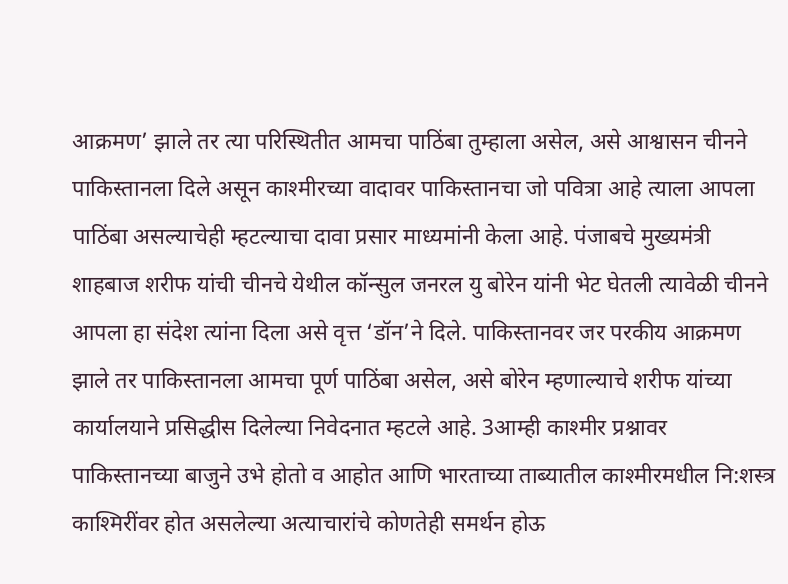आक्रमण’ झाले तर त्या परिस्थितीत आमचा पाठिंबा तुम्हाला असेल, असे आश्वासन चीनने पाकिस्तानला दिले असून काश्मीरच्या वादावर पाकिस्तानचा जो पवित्रा आहे त्याला आपला पाठिंबा असल्याचेही म्हटल्याचा दावा प्रसार माध्यमांनी केला आहे. पंजाबचे मुख्यमंत्री शाहबाज शरीफ यांची चीनचे येथील कॉन्सुल जनरल यु बोरेन यांनी भेट घेतली त्यावेळी चीनने आपला हा संदेश त्यांना दिला असे वृत्त ‘डॉन’ने दिले. पाकिस्तानवर जर परकीय आक्रमण झाले तर पाकिस्तानला आमचा पूर्ण पाठिंबा असेल, असे बोरेन म्हणाल्याचे शरीफ यांच्या कार्यालयाने प्रसिद्धीस दिलेल्या निवेदनात म्हटले आहे. 3आम्ही काश्मीर प्रश्नावर पाकिस्तानच्या बाजुने उभे होतो व आहोत आणि भारताच्या ताब्यातील काश्मीरमधील नि:शस्त्र काश्मिरींवर होत असलेल्या अत्याचारांचे कोणतेही समर्थन होऊ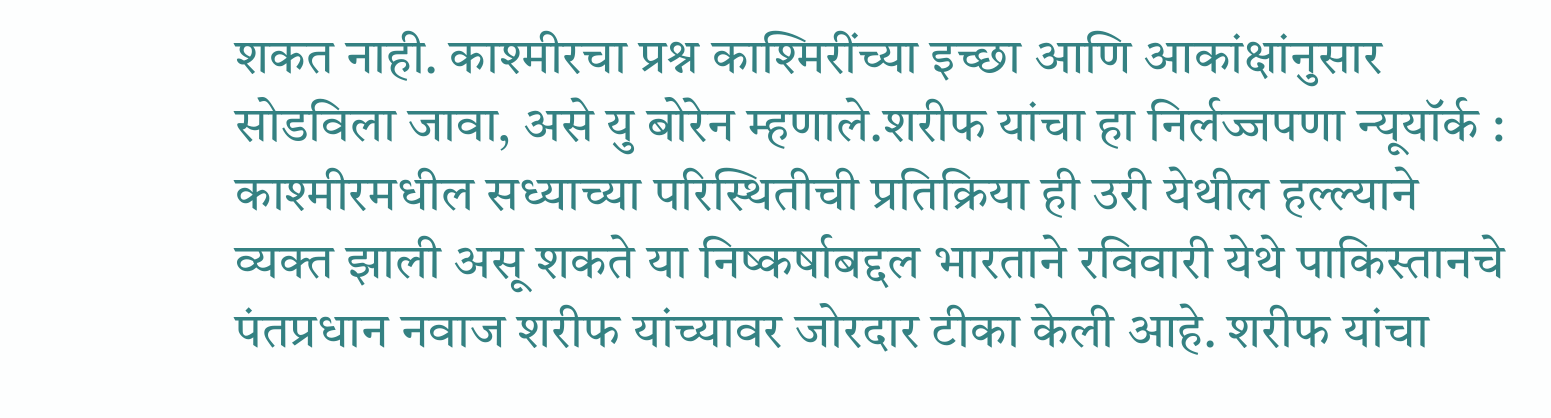शकत नाही. काश्मीरचा प्रश्न काश्मिरींच्या इच्छा आणि आकांक्षांनुसार सोडविला जावा, असे यु बोरेन म्हणाले.शरीफ यांचा हा निर्लज्जपणा न्यूयॉर्क : काश्मीरमधील सध्याच्या परिस्थितीची प्रतिक्रिया ही उरी येथील हल्ल्याने व्यक्त झाली असू शकते या निष्कर्षाबद्दल भारताने रविवारी येथे पाकिस्तानचे पंतप्रधान नवाज शरीफ यांच्यावर जोरदार टीका केली आहे. शरीफ यांचा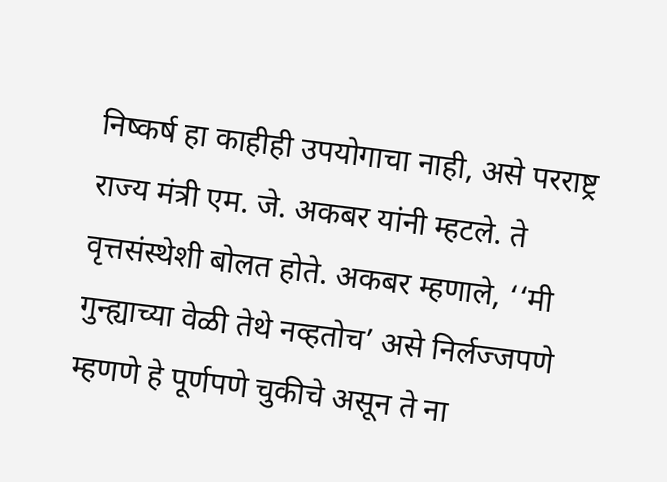निष्कर्ष हा काहीही उपयोगाचा नाही, असे परराष्ट्र राज्य मंत्री एम. जे. अकबर यांनी म्हटले. ते वृत्तसंस्थेशी बोलत होते. अकबर म्हणाले, ‘‘मी गुन्ह्याच्या वेळी तेथे नव्हतोच’ असे निर्लज्जपणे म्हणणे हे पूर्णपणे चुकीचे असून ते ना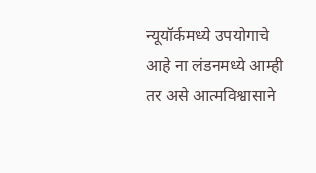न्यूयॉर्कमध्ये उपयोगाचे आहे ना लंडनमध्ये आम्ही तर असे आत्मविश्वासाने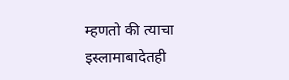म्हणतो की त्याचा इस्लामाबादेतही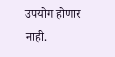उपयोग होणार नाही.